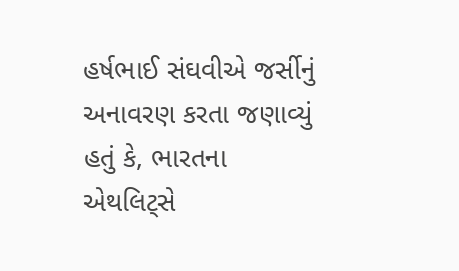હર્ષભાઈ સંઘવીએ જર્સીનું અનાવરણ કરતા જણાવ્યું હતું કે, ભારતના એથલિટ્સે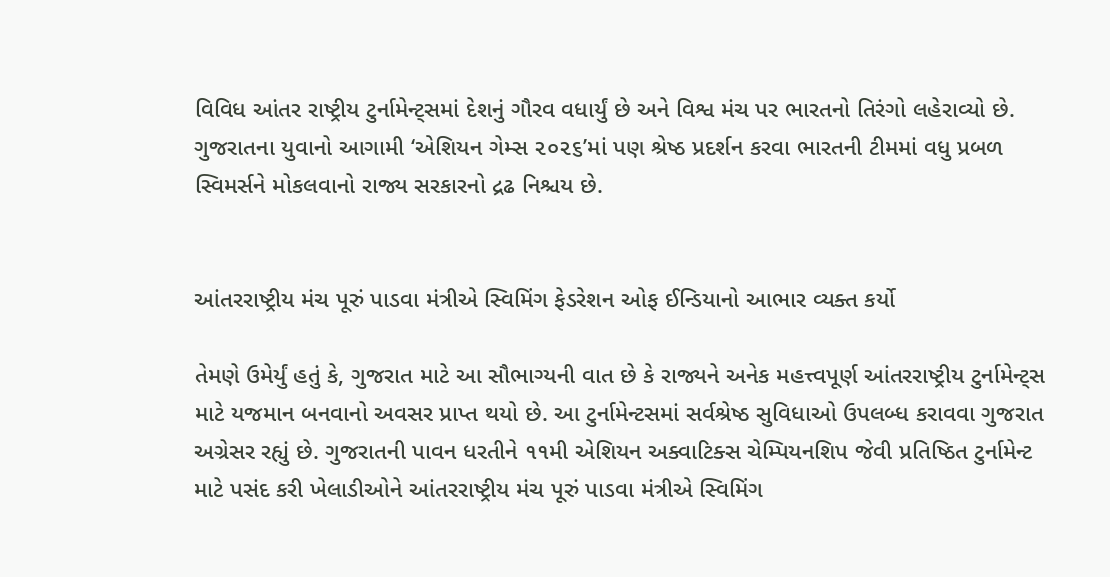વિવિધ આંતર રાષ્ટ્રીય ટુર્નામેન્ટ્સમાં દેશનું ગૌરવ વધાર્યું છે અને વિશ્વ મંચ પર ભારતનો તિરંગો લહેરાવ્યો છે. ગુજરાતના યુવાનો આગામી ‘એશિયન ગેમ્સ ૨૦૨૬’માં પણ શ્રેષ્ઠ પ્રદર્શન કરવા ભારતની ટીમમાં વધુ પ્રબળ સ્વિમર્સને મોકલવાનો રાજ્ય સરકારનો દ્રઢ નિશ્ચય છે.


આંતરરાષ્ટ્રીય મંચ પૂરું પાડવા મંત્રીએ સ્વિમિંગ ફેડરેશન ઓફ ઈન્ડિયાનો આભાર વ્યક્ત કર્યો

તેમણે ઉમેર્યું હતું કે, ગુજરાત માટે આ સૌભાગ્યની વાત છે કે રાજ્યને અનેક મહત્ત્વપૂર્ણ આંતરરાષ્ટ્રીય ટુર્નામેન્ટ્સ માટે યજમાન બનવાનો અવસર પ્રાપ્ત થયો છે. આ ટુર્નામેન્ટસમાં સર્વશ્રેષ્ઠ સુવિધાઓ ઉપલબ્ધ કરાવવા ગુજરાત અગ્રેસર રહ્યું છે. ગુજરાતની પાવન ધરતીને ૧૧મી એશિયન અક્વાટિક્સ ચેમ્પિયનશિપ જેવી પ્રતિષ્ઠિત ટુર્નામેન્ટ માટે પસંદ કરી ખેલાડીઓને આંતરરાષ્ટ્રીય મંચ પૂરું પાડવા મંત્રીએ સ્વિમિંગ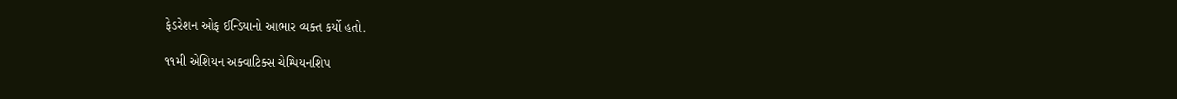ફેડરેશન ઓફ ઈન્ડિયાનો આભાર વ્યક્ત કર્યો હતો.

૧૧મી એશિયન અક્વાટિક્સ ચેમ્પિયનશિપ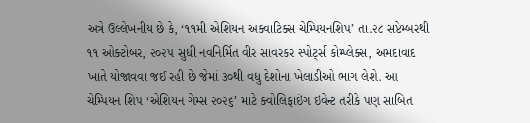અત્રે ઉલ્લેખનીય છે કે, ‘૧૧મી એશિયન અક્વાટિક્સ ચેમ્પિયનશિપ’ તા.૨૮ સપ્ટેમ્બરથી ૧૧ ઓક્ટોબર, ૨૦૨૫ સુધી નવનિર્મિત વીર સાવરકર સ્પોર્ટ્સ કોમ્પ્લેક્સ, અમદાવાદ ખાતે યોજાવવા જઈ રહી છે જેમાં ૩૦થી વધુ દેશોના ખેલાડીઓ ભાગ લેશે. આ ચેમ્પિયન શિપ ‘એશિયન ગેમ્સ ૨૦૨૬’ માટે ક્વોલિફાઇંગ ઇવેન્ટ તરીકે પણ સાબિત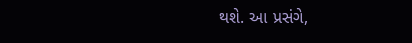થશે. આ પ્રસંગે,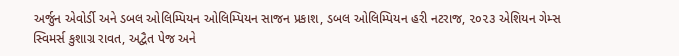અર્જુન એવોર્ડી અને ડબલ ઓલિમ્પિયન ઓલિમ્પિયન સાજન પ્રકાશ, ડબલ ઓલિમ્પિયન હરી નટરાજ, ૨૦૨૩ એશિયન ગેમ્સ સ્વિમર્સ કુશાગ્ર રાવત, અદ્વૈત પેજ અને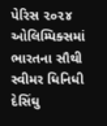પેરિસ ૨૦૨૪ ઓલિમ્પિક્સમાં ભારતના સૌથી સ્વીમર ધિનિધી દેસિંઘુ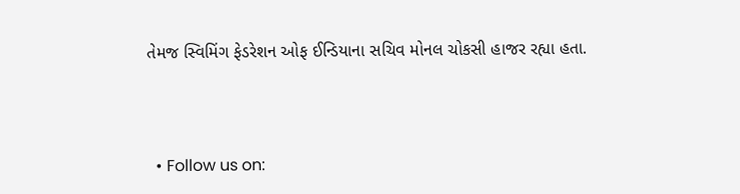તેમજ સ્વિમિંગ ફેડરેશન ઓફ ઈન્ડિયાના સચિવ મોનલ ચોકસી હાજર રહ્યા હતા.



  • Follow us on: